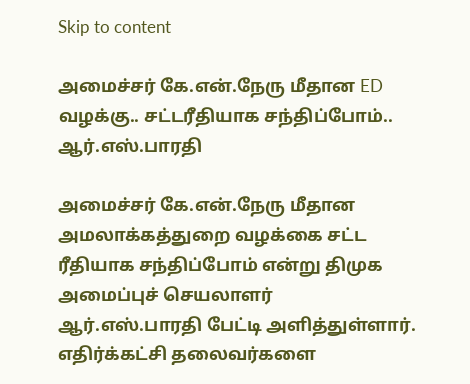Skip to content

அமைச்சர் கே.என்.நேரு மீதான ED வழக்கு.. சட்டரீதியாக சந்திப்போம்.. ஆர்.எஸ்.பாரதி

அமைச்சர் கே.என்.நேரு மீதான அமலாக்கத்துறை வழக்கை சட்ட ரீதியாக சந்திப்போம் என்று திமுக அமைப்புச் செயலாளர் ஆர்.எஸ்.பாரதி பேட்டி அளித்துள்ளார். எதிர்க்கட்சி தலைவர்களை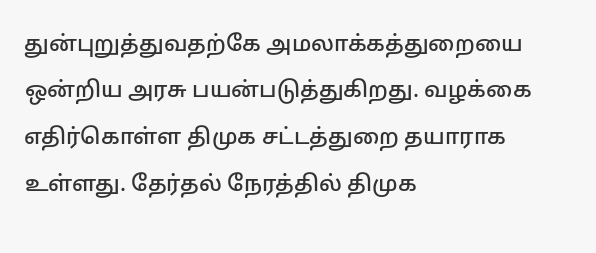துன்புறுத்துவதற்கே அமலாக்கத்துறையை ஒன்றிய அரசு பயன்படுத்துகிறது. வழக்கை எதிர்கொள்ள திமுக சட்டத்துறை தயாராக உள்ளது. தேர்தல் நேரத்தில் திமுக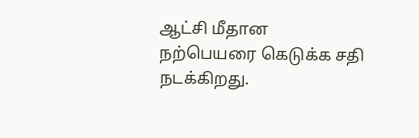ஆட்சி மீதான நற்பெயரை கெடுக்க சதி நடக்கிறது.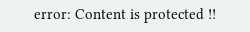error: Content is protected !!